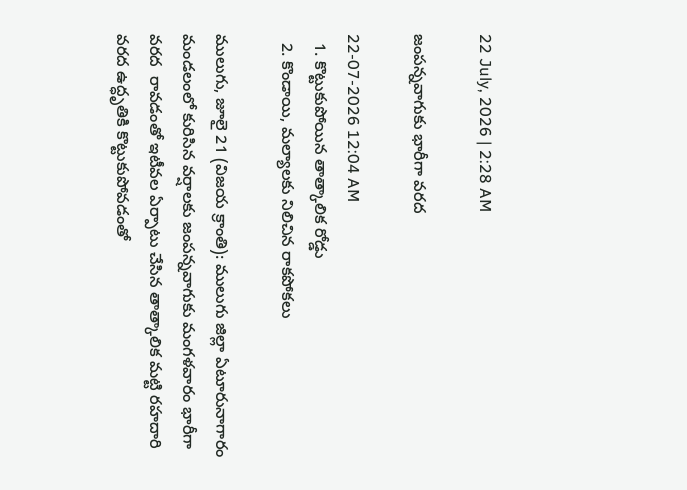22 July, 2026 | 2:28 AM

జంపన్నవాగుకు భారీగా వరద

22-07-2026 12:04 AM
  1. కొట్టుకుపోయిన తాత్కాలిక రోడ్డు
  2. కొండాయి, మల్యాలకు నిలిచిన రాకపోకలు

ములుగు, జూలై 21 (విజయ క్రాంతి): ములుగు జిల్లా ఏటూరునాగారం మండలంలో కురిసిన వర్షాలకు జంపన్నవాగుకు మంగళవారం భారీగా వరద  రావడంతో ఇటీవల ఏర్పాటు చేసిన తాత్కాలిక మట్టి రహదారి వరద ఉద్ధృతికి కొట్టుకుపోవడంతో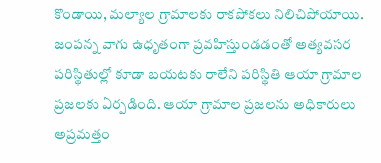కొండాయి, మల్యాల గ్రామాలకు రాకపోకలు నిలిచిపోయాయి. జంపన్న వాగు ఉధృతంగా ప్రవహిస్తుండడంతో అత్యవసర పరిస్థితుల్లో కూడా బయటకు రాలేని పరిస్థితి ఆయా గ్రామాల ప్రజలకు ఏర్పడింది. ఆయా గ్రామాల ప్రజలను అధికారులు అప్రమత్తం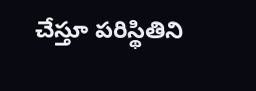చేస్తూ పరిస్థితిని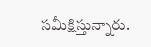సమీక్షిస్తున్నారు.